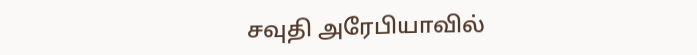சவுதி அரேபியாவில்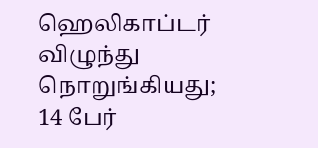ஹெலிகாப்டர் விழுந்து நொறுங்கியது; 14 பேர்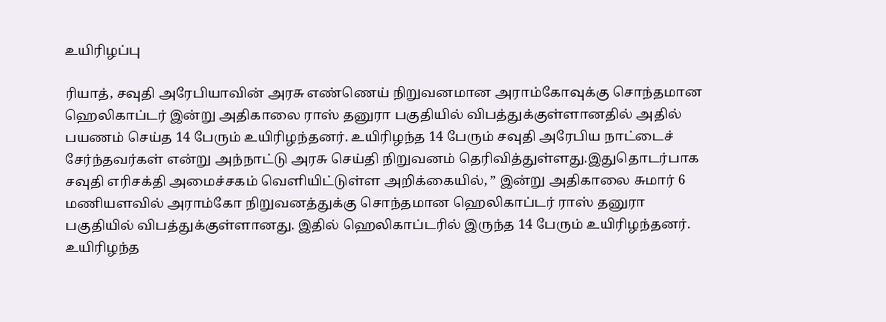உயிரிழப்பு

ரியாத், சவுதி அரேபியாவின் அரசு எண்ணெய் நிறுவனமான அராம்கோவுக்கு சொந்தமான ஹெலிகாப்டர் இன்று அதிகாலை ராஸ் தனுரா பகுதியில் விபத்துக்குள்ளானதில் அதில் பயணம் செய்த 14 பேரும் உயிரிழந்தனர். உயிரிழந்த 14 பேரும் சவுதி அரேபிய நாட்டைச் சேர்ந்தவர்கள் என்று அந்நாட்டு அரசு செய்தி நிறுவனம் தெரிவித்துள்ளது.இதுதொடர்பாக சவுதி எரிசக்தி அமைச்சகம் வெளியிட்டுள்ள அறிக்கையில், ” இன்று அதிகாலை சுமார் 6 மணியளவில் அராம்கோ நிறுவனத்துக்கு சொந்தமான ஹெலிகாப்டர் ராஸ் தனுரா பகுதியில் விபத்துக்குள்ளானது. இதில் ஹெலிகாப்டரில் இருந்த 14 பேரும் உயிரிழந்தனர். உயிரிழந்த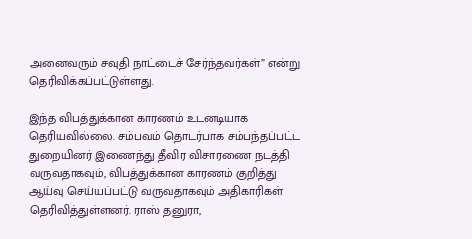அனைவரும் சவுதி நாட்டைச் சேர்ந்தவர்கள்” என்று தெரிவிக்கப்பட்டுள்ளது.

இந்த விபத்துக்கான காரணம் உடனடியாக தெரியவில்லை. சம்பவம் தொடர்பாக சம்பந்தப்பட்ட துறையினர் இணைந்து தீவிர விசாரணை நடத்தி வருவதாகவும், விபத்துக்கான காரணம் குறித்து ஆய்வு செய்யப்பட்டு வருவதாகவும் அதிகாரிகள் தெரிவித்துள்ளனர். ராஸ் தனுரா,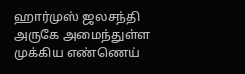ஹார்முஸ் ஜலசந்தி அருகே அமைந்துள்ள முக்கிய எண்ணெய்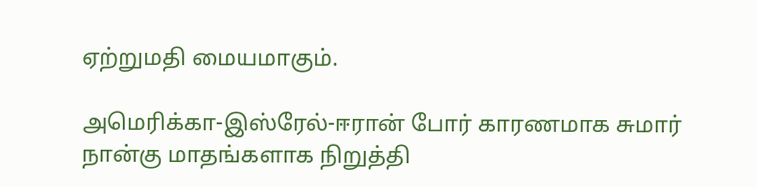ஏற்றுமதி மையமாகும்.

அமெரிக்கா-இஸ்ரேல்-ஈரான் போர் காரணமாக சுமார் நான்கு மாதங்களாக நிறுத்தி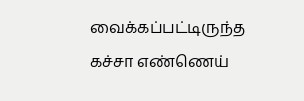வைக்கப்பட்டிருந்த கச்சா எண்ணெய்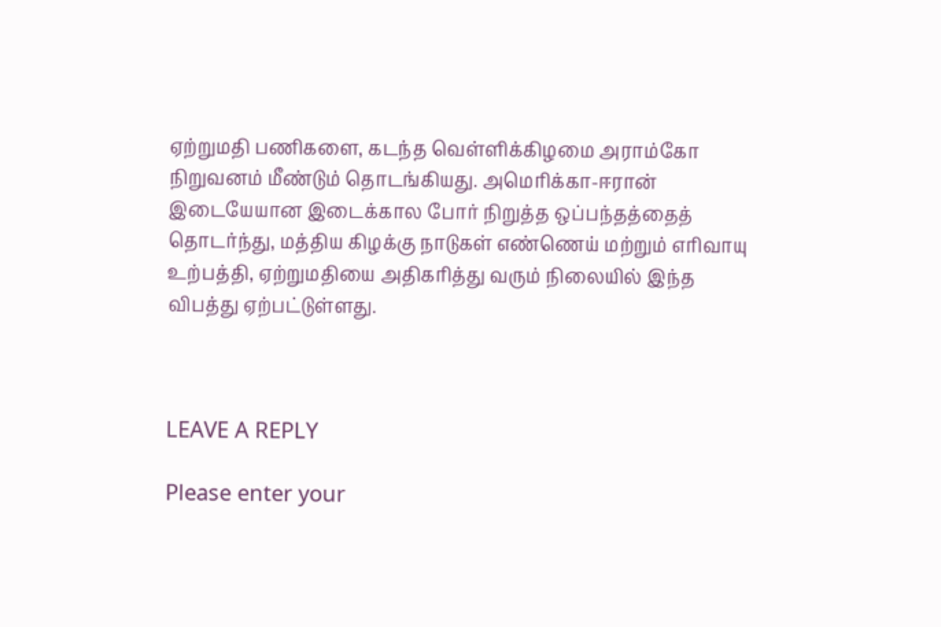ஏற்றுமதி பணிகளை, கடந்த வெள்ளிக்கிழமை அராம்கோ நிறுவனம் மீண்டும் தொடங்கியது. அமெரிக்கா-ஈரான் இடையேயான இடைக்கால போர் நிறுத்த ஒப்பந்தத்தைத் தொடர்ந்து, மத்திய கிழக்கு நாடுகள் எண்ணெய் மற்றும் எரிவாயு உற்பத்தி, ஏற்றுமதியை அதிகரித்து வரும் நிலையில் இந்த விபத்து ஏற்பட்டுள்ளது.



LEAVE A REPLY

Please enter your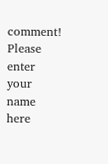comment!
Please enter your name here